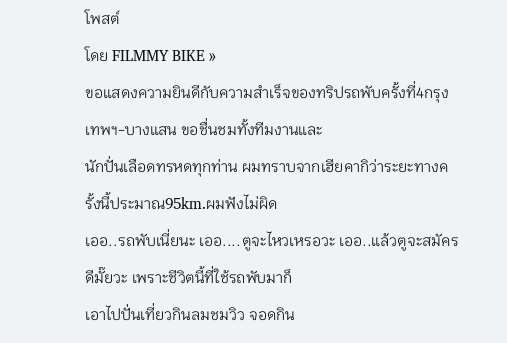โพสต์
โดย FILMMY BIKE »
ขอแสดงความยินดีกับความสำเร็จของทริปรถพับครั้งที่4กรุงเทพฯ-บางแสน ขอชื่นชมทั้งทีมงานและ
นักปั่นเลือดทรหดทุกท่าน ผมทราบจากเฮียคากิว่าระยะทางครั้งนี้ประมาณ95km.ผมฟังไม่ผิด
เออ..รถพับเนี่ยนะ เออ....ตูจะไหวเหรอวะ เออ..แล้วตูจะสมัครดีมั๊ยวะ เพราะชีวิตนี้ที่ใช้รถพับมาก็
เอาไปปั่นเที่ยวกินลมชมวิว จอดกิน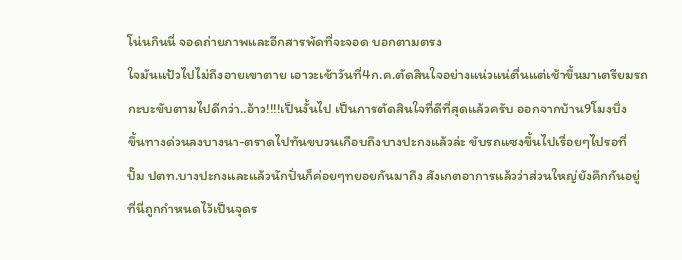โน่นกินนี่ จอดถ่ายภาพและอีกสารพัดที่จะจอด บอกตามตรง
ใจมันแป้วไปไม่ถึงอายเขาตาย เอาวะเช้าวันที่4ก.ค.ตัดสินใจอย่างแน่วแน่ตื่นแต่เช้าขึ้นมาเตรียมรถ
กะบะขับตามไปดีกว่า..อ้าว!!!!เป็นงั้นไป เป็นการตัดสินใจที่ดีที่สุดแล้วครับ ออกจากบ้าน9โมงบึ่ง
ขึ้นทางด่วนลงบางนา-ตราดไปทันขบวนเกือบถึงบางปะกงแล้วล่ะ ขับรถแซงขึ้นไปเรื่อยๆไปรอที่
ปั๊ม ปตท.บางปะกงและแล้วนักปั่นก็ค่อยๆทยอยกันมาถึง สังเกตอาการแล้วว่าส่วนใหญ่ยังคึกกันอยู่
ที่นี่ถูกกำหนดไว้เป็นจุดร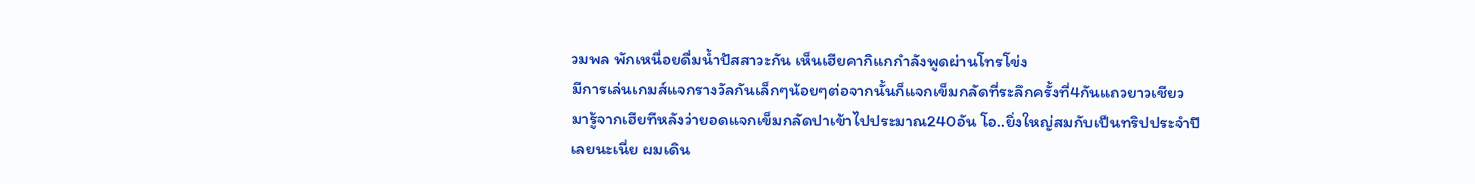วมพล พักเหนื่อยดื่มน้ำปัสสาวะกัน เห็นเฮียคากิแกกำลังพูดผ่านโทรโข่ง
มีการเล่นเกมส์แจกรางวัลกันเล็กๆน้อยๆต่อจากนั้นก็แจกเข็มกลัดที่ระลึกครั้งที่4กันแถวยาวเชียว
มารู้จากเฮียทีหลังว่ายอดแจกเข็มกลัดปาเข้าไปประมาณ240อัน โอ..ยิ่งใหญ่สมกับเป็นทริปประจำปี
เลยนะเนี่ย ผมเดิน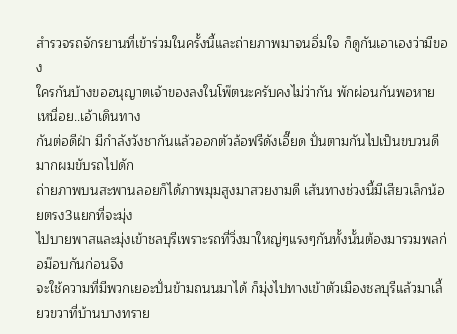สำรวจรถจักรยานที่เข้าร่วมในครั้งนี้และถ่ายภาพมาจนอิ่มใจ ก็ดูกันเอาเองว่ามีของ
ใครกันบ้างขออนุญาตเจ้าของลงในโพ๊ตนะครับคงไม่ว่ากัน พักผ่อนกันพอหายเหนื่อย..เอ้าเดินทาง
กันต่อดีฝ่า มีกำลังวังชากันแล้วออกตัวล้อฟรีดังเอี๊ยด ปั่นตามกันไปเป็นขบวนดีมากผมขับรถไปดัก
ถ่ายภาพบนสะพานลอยก็ได้ภาพมุมสูงมาสวยงามดี เส้นทางช่วงนี้มีเสียวเล็กน้อยตรง3แยกที่จะมุ่ง
ไปบายพาสและมุ่งเข้าชลบุรีเพราะรถที่วิ่งมาใหญ่ๆแรงๆกันทั้งนั้นต้องมารวมพลก่อม๊อบกันก่อนจึง
จะใช้ความที่มีพวกเยอะปั่นข้ามถนนมาได้ ก็มุ่งไปทางเข้าตัวเมืองชลบุรีแล้วมาเลี้ยวขวาที่บ้านบางทราย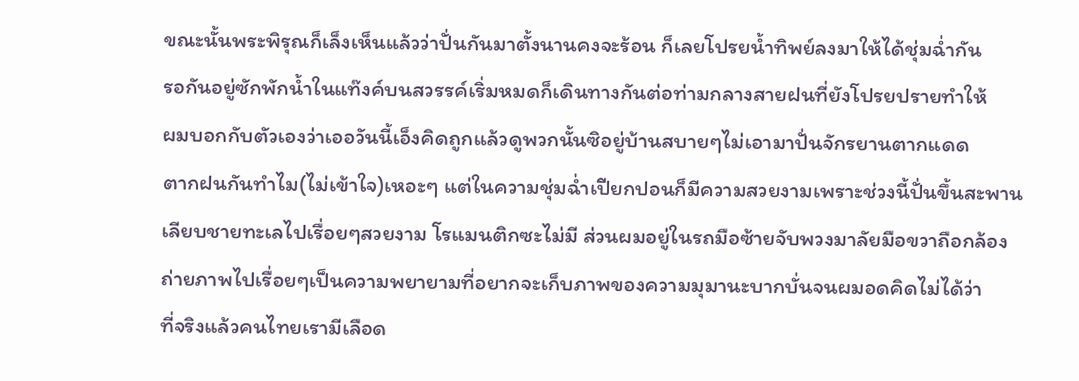ขณะนั้นพระพิรุณก็เล็งเห็นแล้วว่าปั่นกันมาตั้งนานคงจะร้อน ก็เลยโปรยน้ำทิพย์ลงมาให้ได้ชุ่มฉ่ำกัน
รอกันอยู่ซักพักน้ำในแท๊งค์บนสวรรค์เริ่มหมดก็เดินทางกันต่อท่ามกลางสายฝนที่ยังโปรยปรายทำให้
ผมบอกกับตัวเองว่าเออวันนี้เอ็งคิดถูกแล้วดูพวกนั้นซิอยู่บ้านสบายๆไม่เอามาปั่นจักรยานตากแดด
ตากฝนกันทำไม(ไม่เข้าใจ)เหอะๆ แต่ในความชุ่มฉ่ำเปียกปอนก็มีความสวยงามเพราะช่วงนี้ปั่นขึ้นสะพาน
เลียบชายทะเลไปเรื่อยๆสวยงาม โรแมนติกซะไม่มี ส่วนผมอยู่ในรถมือซ้ายจับพวงมาลัยมือขวาถือกล้อง
ถ่ายภาพไปเรื่อยๆเป็นความพยายามที่อยากจะเก็บภาพของความมุมานะบากบั่นจนผมอดคิดไม่ได้ว่า
ที่จริงแล้วคนไทยเรามีเลือด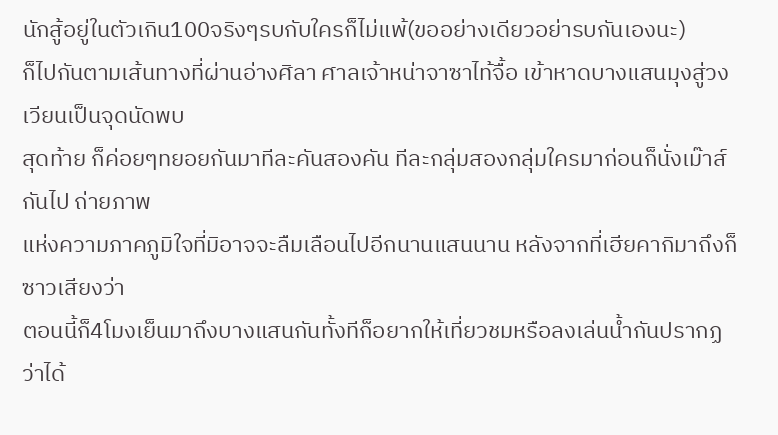นักสู้อยู่ในตัวเกิน100จริงๆรบกับใครก็ไม่แพ้(ขออย่างเดียวอย่ารบกันเองนะ)
ก็ไปกันตามเส้นทางที่ผ่านอ่างศิลา ศาลเจ้าหน่าจาซาไท้จื้อ เข้าหาดบางแสนมุงสู่วงเวียนเป็นจุดนัดพบ
สุดท้าย ก็ค่อยๆทยอยกันมาทีละคันสองคัน ทีละกลุ่มสองกลุ่มใครมาก่อนก็นั่งเม๊าส์กันไป ถ่ายภาพ
แห่งความภาคภูมิใจที่มิอาจจะลืมเลือนไปอีกนานแสนนาน หลังจากที่เฮียคากิมาถึงก็ซาวเสียงว่า
ตอนนี้ก็4โมงเย็นมาถึงบางแสนกันทั้งทีก็อยากให้เที่ยวชมหรือลงเล่นน้ำกันปรากฏว่าได้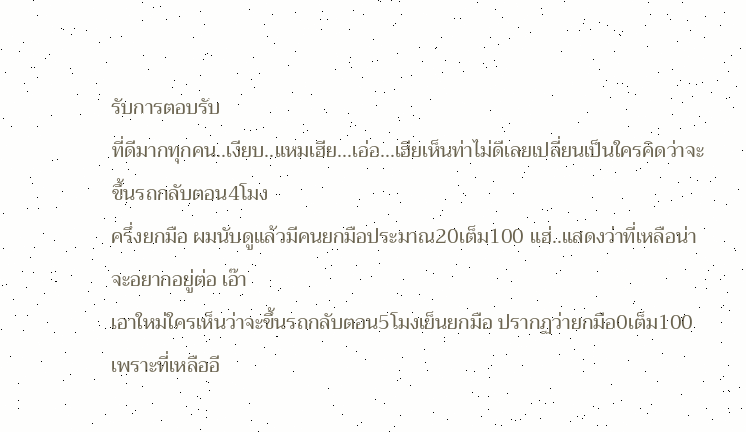รับการตอบรับ
ที่ดีมากทุกคน..เงียบ..แหมเฮีย...เอ่อ...เฮียเห็นท่าไม่ดีเลยเปลี่ยนเป็นใครคิดว่าจะขึ้นรถกลับตอน4โมง
ครึ่งยกมือ ผมนับดูแล้วมีคนยกมือประมาณ20เต็ม100 แฮ่..แสดงว่าที่เหลือน่าจะอยากอยู่ต่อ เอ๊า
เอาใหม่ใครเห็นว่าจะขึ้นรถกลับตอน5โมงเย็นยกมือ ปรากฏว่ายกมือ0เต็ม100เพราะที่เหลืออี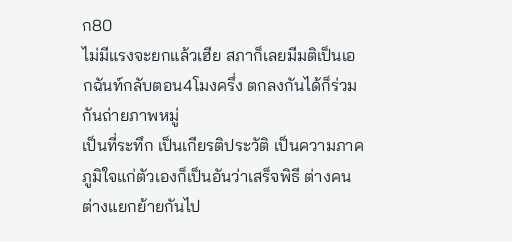ก80
ไม่มีแรงจะยกแล้วเฮีย สภาก็เลยมีมติเป็นเอกฉันท์กลับตอน4โมงครึ่ง ตกลงกันได้ก็ร่วมกันถ่ายภาพหมู่
เป็นที่ระทึก เป็นเกียรติประวัติ เป็นความภาคภูมิใจแก่ตัวเองก็เป็นอันว่าเสร็จพิธี ต่างคนต่างแยกย้ายกันไป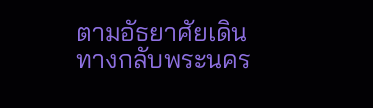ตามอัธยาศัยเดินทางกลับพระนคร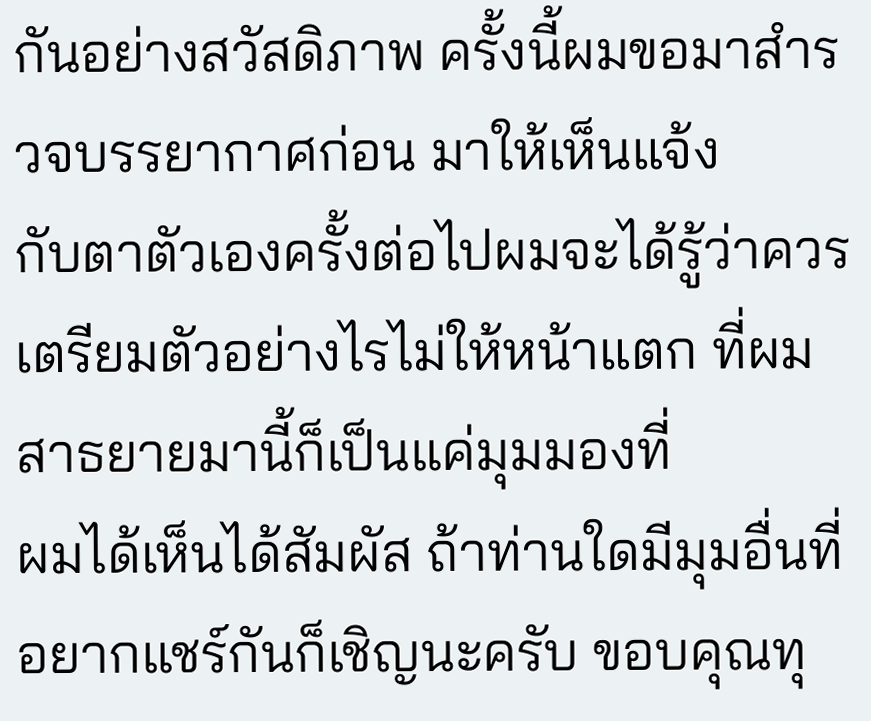กันอย่างสวัสดิภาพ ครั้งนี้ผมขอมาสำรวจบรรยากาศก่อน มาให้เห็นแจ้ง
กับตาตัวเองครั้งต่อไปผมจะได้รู้ว่าควรเตรียมตัวอย่างไรไม่ให้หน้าแตก ที่ผมสาธยายมานี้ก็เป็นแค่มุมมองที่
ผมได้เห็นได้สัมผัส ถ้าท่านใดมีมุมอื่นที่อยากแชร์กันก็เชิญนะครับ ขอบคุณทุ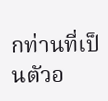กท่านที่เป็นตัวอ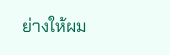ย่างให้ผม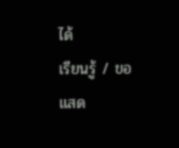ได้
เรียนรู้ / ขอแสด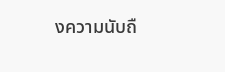งความนับถื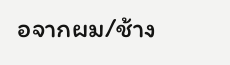อจากผม/ช้าง